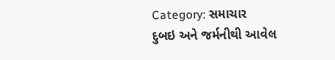Category: સમાચાર
દુબઇ અને જર્મનીથી આવેલ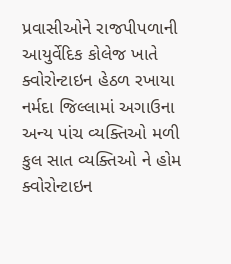પ્રવાસીઓને રાજપીપળાની આયુર્વેદિક કોલેજ ખાતે ક્વોરોન્ટાઇન હેઠળ રખાયા
નર્મદા જિલ્લામાં અગાઉના અન્ય પાંચ વ્યક્તિઓ મળી કુલ સાત વ્યક્તિઓ ને હોમ ક્વોરોન્ટાઇન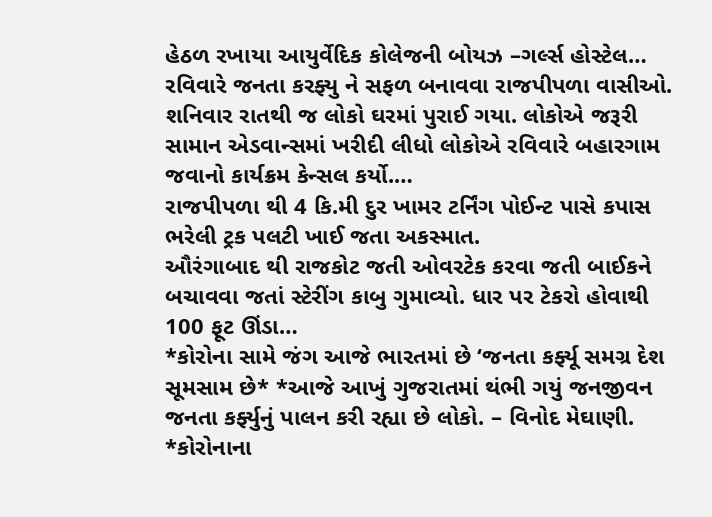હેઠળ રખાયા આયુર્વેદિક કોલેજની બોયઝ –ગર્લ્સ હોસ્ટેલ…
રવિવારે જનતા કરફ્યુ ને સફળ બનાવવા રાજપીપળા વાસીઓ.
શનિવાર રાતથી જ લોકો ઘરમાં પુરાઈ ગયા. લોકોએ જરૂરી સામાન એડવાન્સમાં ખરીદી લીધો લોકોએ રવિવારે બહારગામ જવાનો કાર્યક્રમ કેન્સલ કર્યો.…
રાજપીપળા થી 4 કિ.મી દુર ખામર ટર્નિંગ પોઈન્ટ પાસે કપાસ ભરેલી ટ્રક પલટી ખાઈ જતા અકસ્માત.
ઔરંગાબાદ થી રાજકોટ જતી ઓવરટેક કરવા જતી બાઈકને બચાવવા જતાં સ્ટેરીંગ કાબુ ગુમાવ્યો. ધાર પર ટેકરો હોવાથી 100 ફૂટ ઊંડા…
*કોરોના સામે જંગ આજે ભારતમાં છે ‘જનતા કર્ફ્યૂ સમગ્ર દેશ સૂમસામ છે* *આજે આખું ગુજરાતમાં થંભી ગયું જનજીવન જનતા કર્ફ્યુનું પાલન કરી રહ્યા છે લોકો. – વિનોદ મેઘાણી.
*કોરોનાના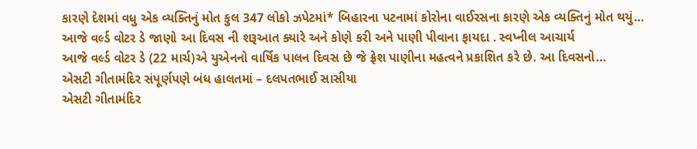કારણે દેશમાં વધુ એક વ્યક્તિનું મોત કુલ 347 લોકો ઝપેટમાં* બિહારના પટનામાં કોરોના વાઈરસના કારણે એક વ્યક્તિનું મોત થયું…
આજે વર્લ્ડ વોટર ડે જાણો આ દિવસ ની શરૂઆત ક્યારે અને કોણે કરી અને પાણી પીવાના ફાયદા . સ્વપ્નીલ આચાર્ય
આજે વર્લ્ડ વોટર ડે (22 માર્ચ)એ યુએનનો વાર્ષિક પાલન દિવસ છે જે ફ્રેશ પાણીના મહત્વને પ્રકાશિત કરે છે. આ દિવસનો…
એસટી ગીતામંદિર સંપૂર્ણપણે બંધ હાલતમાં – દલપતભાઈ સાસીયા
એસટી ગીતામંદિર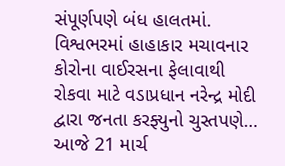સંપૂર્ણપણે બંધ હાલતમાં. વિશ્વભરમાં હાહાકાર મચાવનાર કોરોના વાઈરસના ફેલાવાથી રોકવા માટે વડાપ્રધાન નરેન્દ્ર મોદી દ્વારા જનતા કરફ્યુનો ચુસ્તપણે…
આજે 21 માર્ચ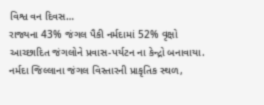વિશ્વ વન દિવસ…
રાજ્યના 43% જંગલ પૈકી નર્મદામાં 52% વૃક્ષો આચ્છાદિત જંગલોને પ્રવાસ-પર્યટન ના કેન્દ્રો બનાવાયા. નર્મદા જિલ્લાના જંગલ વિસ્તારની પ્રાકૃતિક સ્થળ,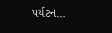પર્યટન…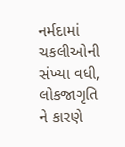નર્મદામાં ચકલીઓની સંખ્યા વધી, લોકજાગૃતિ ને કારણે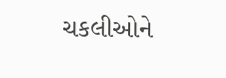ચકલીઓને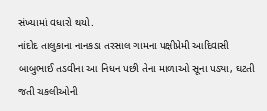સંખ્યામાં વધારો થયો.
નાંદોદ તાલુકાના નાનકડા તરસાલ ગામના પક્ષીપ્રેમી આદિવાસી બાબુભાઈ તડવીના આ નિધન પછી તેના માળાઓ સૂના પડ્યા, ઘટતી જતી ચકલીઓની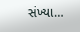સંખ્યા…